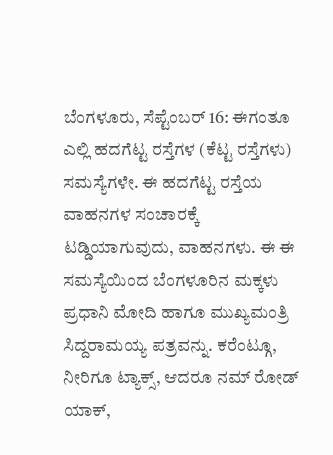ಬೆಂಗಳೂರು, ಸೆಪ್ಟೆಂಬರ್ 16: ಈಗಂತೂ ಎಲ್ಲಿ ಹದಗೆಟ್ಟ ರಸ್ತೆಗಳ (ಕೆಟ್ಟ ರಸ್ತೆಗಳು) ಸಮಸ್ಯೆಗಳೇ. ಈ ಹದಗೆಟ್ಟ ರಸ್ತೆಯ ವಾಹನಗಳ ಸಂಚಾರಕ್ಕೆ ಟಡ್ಡಿಯಾಗುವುದು, ವಾಹನಗಳು. ಈ ಈ ಸಮಸ್ಯೆಯಿಂದ ಬೆಂಗಳೂರಿನ ಮಕ್ಕಳು ಪ್ರಧಾನಿ ಮೋದಿ ಹಾಗೂ ಮುಖ್ಯಮಂತ್ರಿ ಸಿದ್ದರಾಮಯ್ಯ ಪತ್ರವನ್ನು. ಕರೆಂಟ್ಗೂ, ನೀರಿಗೂ ಟ್ಯಾಕ್ಸ್, ಆದರೂ ನಮ್ ರೋಡ್ ಯಾಕ್,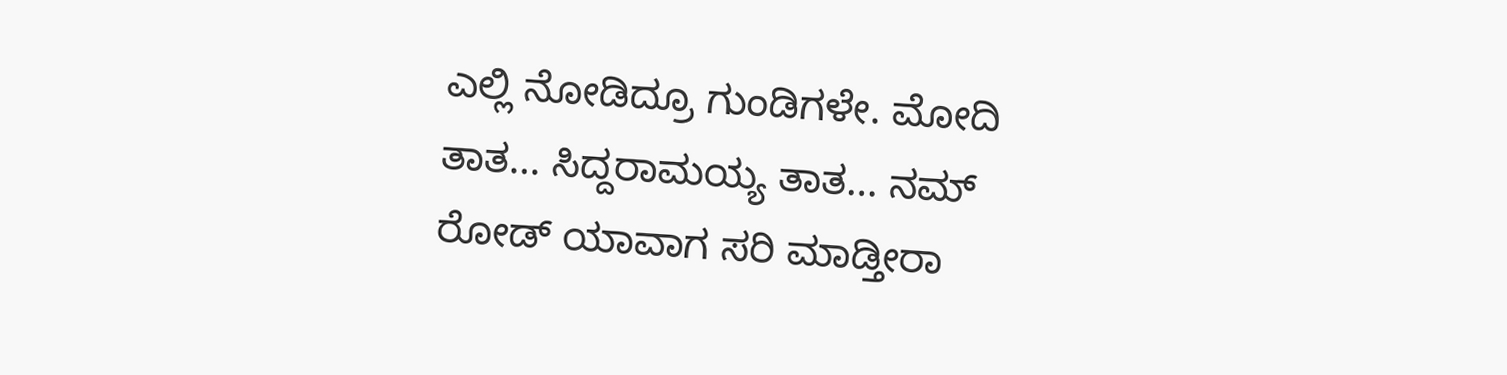ಎಲ್ಲಿ ನೋಡಿದ್ರೂ ಗುಂಡಿಗಳೇ. ಮೋದಿ ತಾತ… ಸಿದ್ದರಾಮಯ್ಯ ತಾತ… ನಮ್ ರೋಡ್ ಯಾವಾಗ ಸರಿ ಮಾಡ್ತೀರಾ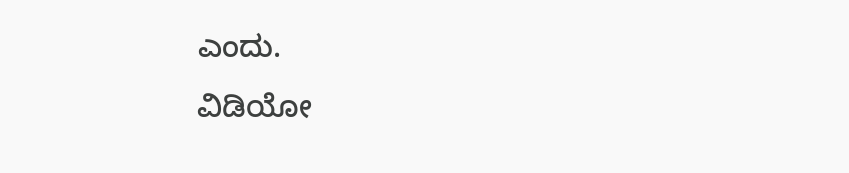ಎಂದು.
ವಿಡಿಯೋ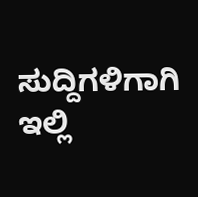ಸುದ್ದಿಗಳಿಗಾಗಿ ಇಲ್ಲಿ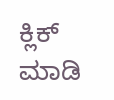ಕ್ಲಿಕ್ ಮಾಡಿ